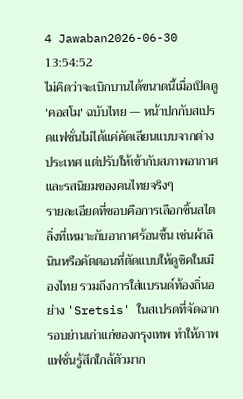4 Jawaban2026-06-30 13:54:52
ไม่คิดว่าจะเบิกบานได้ขนาดนี้เมื่อเปิดดู 'คอสโม' ฉบับไทย — หน้าปกกับสเปรดแฟชั่นไม่ได้แค่คัดเลียนแบบจากต่างประเทศ แต่ปรับให้เข้ากับสภาพอากาศและรสนิยมของคนไทยจริงๆ
รายละเอียดที่ชอบคือการเลือกชิ้นสไตลิ่งที่เหมาะกับอากาศร้อนชื้น เช่นผ้าลินินหรือคัตตอนที่ตัดแบบให้ดูชิคในเมืองไทย รวมถึงการใส่แบรนด์ท้องถิ่นอย่าง 'Sretsis' ในสเปรดที่จัดฉากรอบย่านเก่าแก่ของกรุงเทพ ทำให้ภาพแฟชั่นรู้สึกใกล้ตัวมาก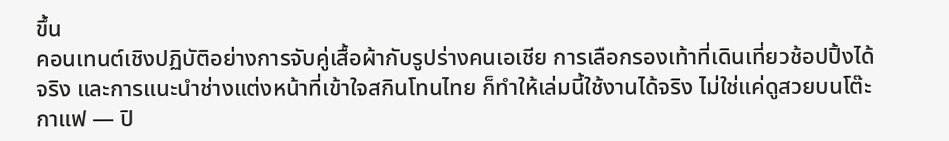ขึ้น
คอนเทนต์เชิงปฏิบัติอย่างการจับคู่เสื้อผ้ากับรูปร่างคนเอเชีย การเลือกรองเท้าที่เดินเที่ยวช้อปปิ้งได้จริง และการแนะนำช่างแต่งหน้าที่เข้าใจสกินโทนไทย ก็ทำให้เล่มนี้ใช้งานได้จริง ไม่ใช่แค่ดูสวยบนโต๊ะกาแฟ — ปิ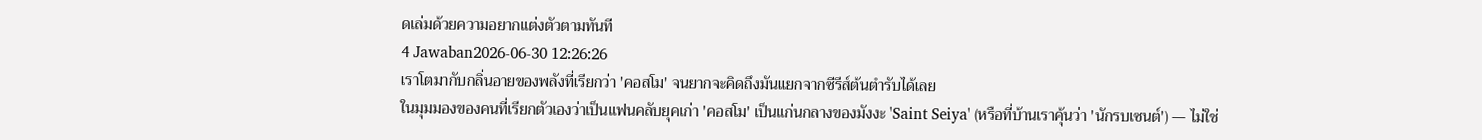ดเล่มด้วยความอยากแต่งตัวตามทันที
4 Jawaban2026-06-30 12:26:26
เราโตมากับกลิ่นอายของพลังที่เรียกว่า 'คอสโม' จนยากจะคิดถึงมันแยกจากซีรีส์ต้นตำรับได้เลย
ในมุมมองของคนที่เรียกตัวเองว่าเป็นแฟนคลับยุคเก่า 'คอสโม' เป็นแก่นกลางของมังงะ 'Saint Seiya' (หรือที่บ้านเราคุ้นว่า 'นักรบเซนต์') — ไม่ใช่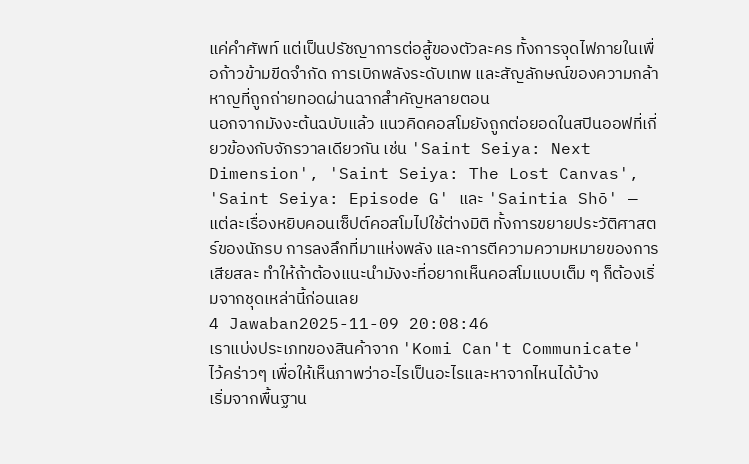แค่คำศัพท์ แต่เป็นปรัชญาการต่อสู้ของตัวละคร ทั้งการจุดไฟภายในเพื่อก้าวข้ามขีดจำกัด การเบิกพลังระดับเทพ และสัญลักษณ์ของความกล้าหาญที่ถูกถ่ายทอดผ่านฉากสำคัญหลายตอน
นอกจากมังงะต้นฉบับแล้ว แนวคิดคอสโมยังถูกต่อยอดในสปินออฟที่เกี่ยวข้องกับจักรวาลเดียวกัน เช่น 'Saint Seiya: Next Dimension', 'Saint Seiya: The Lost Canvas', 'Saint Seiya: Episode G' และ 'Saintia Shō' — แต่ละเรื่องหยิบคอนเซ็ปต์คอสโมไปใช้ต่างมิติ ทั้งการขยายประวัติศาสตร์ของนักรบ การลงลึกที่มาแห่งพลัง และการตีความความหมายของการเสียสละ ทำให้ถ้าต้องแนะนำมังงะที่อยากเห็นคอสโมแบบเต็ม ๆ ก็ต้องเริ่มจากชุดเหล่านี้ก่อนเลย
4 Jawaban2025-11-09 20:08:46
เราแบ่งประเภทของสินค้าจาก 'Komi Can't Communicate' ไว้คร่าวๆ เพื่อให้เห็นภาพว่าอะไรเป็นอะไรและหาจากไหนได้บ้าง
เริ่มจากพื้นฐาน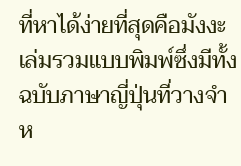ที่หาได้ง่ายที่สุดคือมังงะเล่มรวมแบบพิมพ์ซึ่งมีทั้งฉบับภาษาญี่ปุ่นที่วางจำห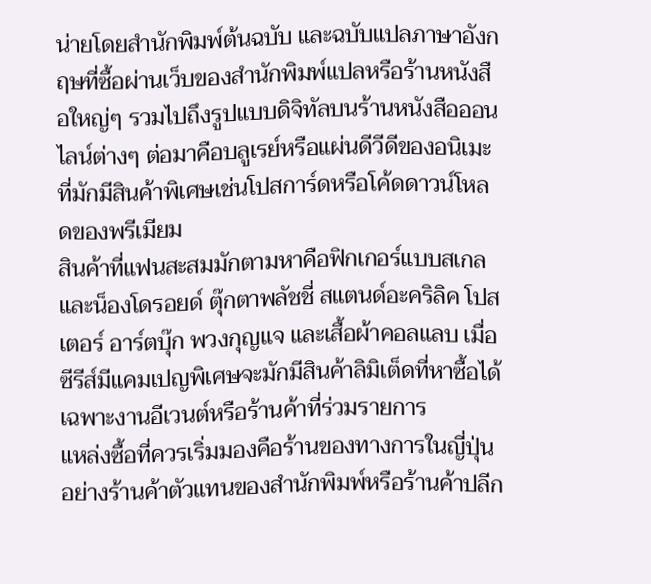น่ายโดยสำนักพิมพ์ต้นฉบับ และฉบับแปลภาษาอังกฤษที่ซื้อผ่านเว็บของสำนักพิมพ์แปลหรือร้านหนังสือใหญ่ๆ รวมไปถึงรูปแบบดิจิทัลบนร้านหนังสือออนไลน์ต่างๆ ต่อมาคือบลูเรย์หรือแผ่นดีวีดีของอนิเมะที่มักมีสินค้าพิเศษเช่นโปสการ์ดหรือโค้ดดาวน์โหลดของพรีเมียม
สินค้าที่แฟนสะสมมักตามหาคือฟิกเกอร์แบบสเกลและน็องโดรอยด์ ตุ๊กตาพลัชชี่ สแตนด์อะคริลิค โปสเตอร์ อาร์ตบุ๊ก พวงกุญแจ และเสื้อผ้าคอลแลบ เมื่อซีรีส์มีแคมเปญพิเศษจะมักมีสินค้าลิมิเต็ดที่หาซื้อได้เฉพาะงานอีเวนต์หรือร้านค้าที่ร่วมรายการ
แหล่งซื้อที่ควรเริ่มมองคือร้านของทางการในญี่ปุ่นอย่างร้านค้าตัวแทนของสำนักพิมพ์หรือร้านค้าปลีก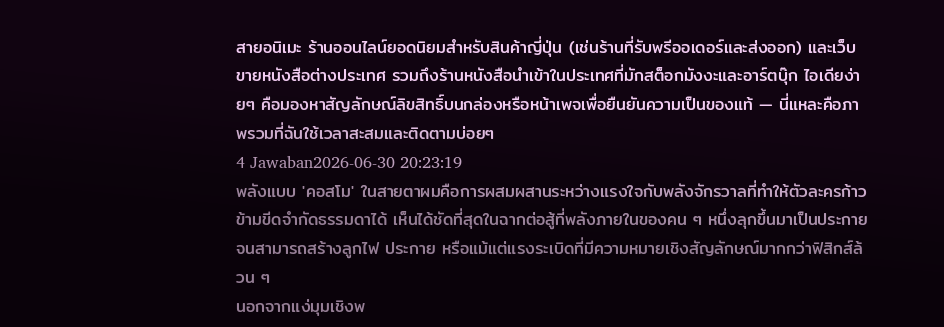สายอนิเมะ ร้านออนไลน์ยอดนิยมสำหรับสินค้าญี่ปุ่น (เช่นร้านที่รับพรีออเดอร์และส่งออก) และเว็บขายหนังสือต่างประเทศ รวมถึงร้านหนังสือนำเข้าในประเทศที่มักสต็อกมังงะและอาร์ตบุ๊ก ไอเดียง่ายๆ คือมองหาสัญลักษณ์ลิขสิทธิ์บนกล่องหรือหน้าเพจเพื่อยืนยันความเป็นของแท้ — นี่แหละคือภาพรวมที่ฉันใช้เวลาสะสมและติดตามบ่อยๆ
4 Jawaban2026-06-30 20:23:19
พลังแบบ 'คอสโม' ในสายตาผมคือการผสมผสานระหว่างแรงใจกับพลังจักรวาลที่ทำให้ตัวละครก้าวข้ามขีดจำกัดธรรมดาได้ เห็นได้ชัดที่สุดในฉากต่อสู้ที่พลังภายในของคน ๆ หนึ่งลุกขึ้นมาเป็นประกายจนสามารถสร้างลูกไฟ ประกาย หรือแม้แต่แรงระเบิดที่มีความหมายเชิงสัญลักษณ์มากกว่าฟิสิกส์ล้วน ๆ
นอกจากแง่มุมเชิงพ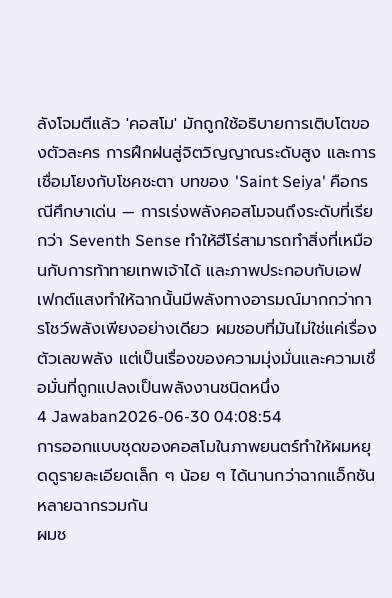ลังโจมตีแล้ว 'คอสโม' มักถูกใช้อธิบายการเติบโตของตัวละคร การฝึกฝนสู่จิตวิญญาณระดับสูง และการเชื่อมโยงกับโชคชะตา บทของ 'Saint Seiya' คือกรณีศึกษาเด่น — การเร่งพลังคอสโมจนถึงระดับที่เรียกว่า Seventh Sense ทำให้ฮีโร่สามารถทำสิ่งที่เหมือนกับการท้าทายเทพเจ้าได้ และภาพประกอบกับเอฟเฟกต์แสงทำให้ฉากนั้นมีพลังทางอารมณ์มากกว่าการโชว์พลังเพียงอย่างเดียว ผมชอบที่มันไม่ใช่แค่เรื่องตัวเลขพลัง แต่เป็นเรื่องของความมุ่งมั่นและความเชื่อมั่นที่ถูกแปลงเป็นพลังงานชนิดหนึ่ง
4 Jawaban2026-06-30 04:08:54
การออกแบบชุดของคอสโมในภาพยนตร์ทำให้ผมหยุดดูรายละเอียดเล็ก ๆ น้อย ๆ ได้นานกว่าฉากแอ็กชันหลายฉากรวมกัน
ผมช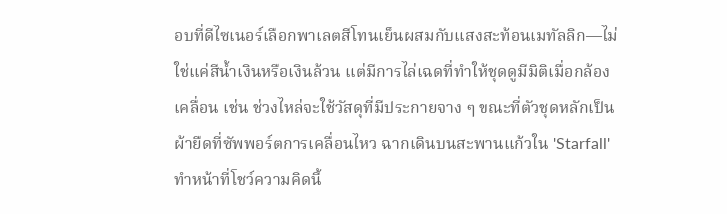อบที่ดีไซเนอร์เลือกพาเลตสีโทนเย็นผสมกับแสงสะท้อนเมทัลลิก—ไม่ใช่แค่สีน้ำเงินหรือเงินล้วน แต่มีการไล่เฉดที่ทำให้ชุดดูมีมิติเมื่อกล้องเคลื่อน เช่น ช่วงไหล่จะใช้วัสดุที่มีประกายจาง ๆ ขณะที่ตัวชุดหลักเป็นผ้ายืดที่ซัพพอร์ตการเคลื่อนไหว ฉากเดินบนสะพานแก้วใน 'Starfall' ทำหน้าที่โชว์ความคิดนี้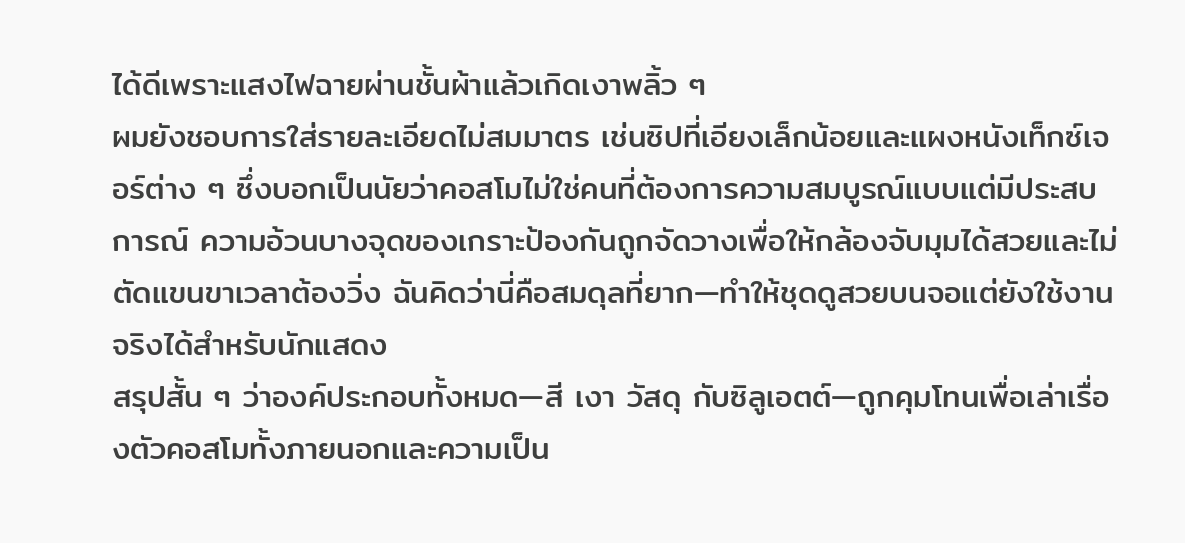ได้ดีเพราะแสงไฟฉายผ่านชั้นผ้าแล้วเกิดเงาพลิ้ว ๆ
ผมยังชอบการใส่รายละเอียดไม่สมมาตร เช่นซิปที่เอียงเล็กน้อยและแผงหนังเท็กซ์เจอร์ต่าง ๆ ซึ่งบอกเป็นนัยว่าคอสโมไม่ใช่คนที่ต้องการความสมบูรณ์แบบแต่มีประสบการณ์ ความอ้วนบางจุดของเกราะป้องกันถูกจัดวางเพื่อให้กล้องจับมุมได้สวยและไม่ตัดแขนขาเวลาต้องวิ่ง ฉันคิดว่านี่คือสมดุลที่ยาก—ทำให้ชุดดูสวยบนจอแต่ยังใช้งานจริงได้สำหรับนักแสดง
สรุปสั้น ๆ ว่าองค์ประกอบทั้งหมด—สี เงา วัสดุ กับซิลูเอตต์—ถูกคุมโทนเพื่อเล่าเรื่องตัวคอสโมทั้งภายนอกและความเป็น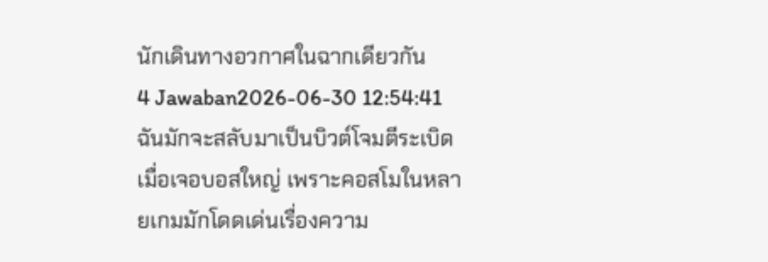นักเดินทางอวกาศในฉากเดียวกัน
4 Jawaban2026-06-30 12:54:41
ฉันมักจะสลับมาเป็นบิวต์โจมตีระเบิดเมื่อเจอบอสใหญ่ เพราะคอสโมในหลายเกมมักโดดเด่นเรื่องความ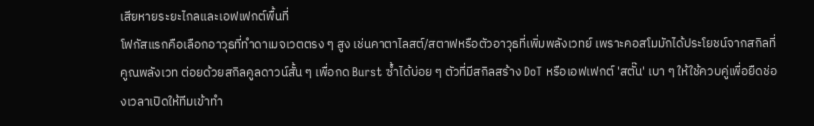เสียหายระยะไกลและเอฟเฟกต์พื้นที่
โฟกัสแรกคือเลือกอาวุธที่ทำดาเมจเวตตรง ๆ สูง เช่นคาตาไลสต์/สตาฟหรือตัวอาวุธที่เพิ่มพลังเวทย์ เพราะคอสโมมักได้ประโยชน์จากสกิลที่คูณพลังเวท ต่อยด้วยสกิลคูลดาวน์สั้น ๆ เพื่อกด Burst ซ้ำได้บ่อย ๆ ตัวที่มีสกิลสร้าง DoT หรือเอฟเฟกต์ 'สตั๊น' เบา ๆ ให้ใช้ควบคู่เพื่อยืดช่องเวลาเปิดให้ทีมเข้าทำ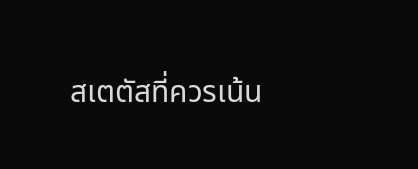สเตตัสที่ควรเน้น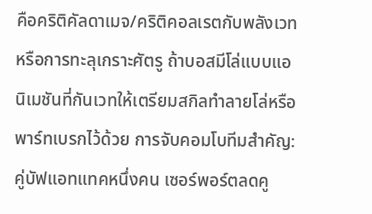คือคริติคัลดาเมจ/คริติคอลเรตกับพลังเวทหรือการทะลุเกราะศัตรู ถ้าบอสมีโล่แบบแอนิเมชันที่กันเวทให้เตรียมสกิลทำลายโล่หรือพาร์ทเบรกไว้ด้วย การจับคอมโบทีมสำคัญ: คู่บัฟแอทแทคหนึ่งคน เซอร์พอร์ตลดคู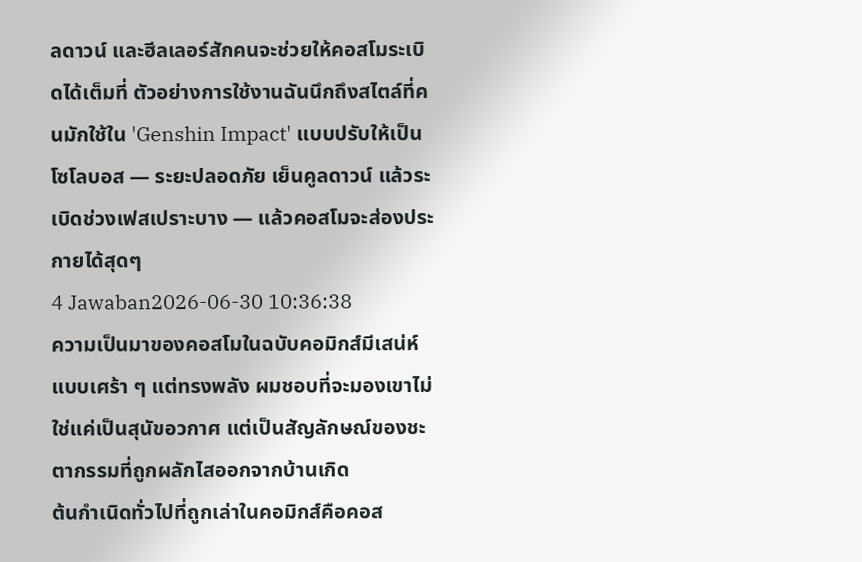ลดาวน์ และฮีลเลอร์สักคนจะช่วยให้คอสโมระเบิดได้เต็มที่ ตัวอย่างการใช้งานฉันนึกถึงสไตล์ที่คนมักใช้ใน 'Genshin Impact' แบบปรับให้เป็นโซโลบอส — ระยะปลอดภัย เย็นคูลดาวน์ แล้วระเบิดช่วงเฟสเปราะบาง — แล้วคอสโมจะส่องประกายได้สุดๆ
4 Jawaban2026-06-30 10:36:38
ความเป็นมาของคอสโมในฉบับคอมิกส์มีเสน่ห์แบบเศร้า ๆ แต่ทรงพลัง ผมชอบที่จะมองเขาไม่ใช่แค่เป็นสุนัขอวกาศ แต่เป็นสัญลักษณ์ของชะตากรรมที่ถูกผลักไสออกจากบ้านเกิด
ต้นกำเนิดทั่วไปที่ถูกเล่าในคอมิกส์คือคอส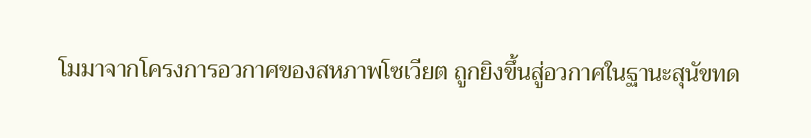โมมาจากโครงการอวกาศของสหภาพโซเวียต ถูกยิงขึ้นสู่อวกาศในฐานะสุนัขทด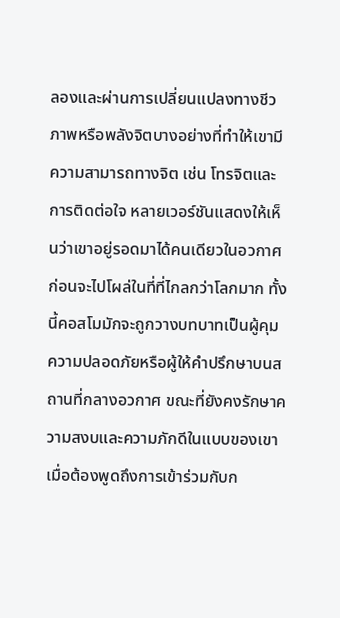ลองและผ่านการเปลี่ยนแปลงทางชีวภาพหรือพลังจิตบางอย่างที่ทำให้เขามีความสามารถทางจิต เช่น โทรจิตและการติดต่อใจ หลายเวอร์ชันแสดงให้เห็นว่าเขาอยู่รอดมาได้คนเดียวในอวกาศ ก่อนจะไปโผล่ในที่ที่ไกลกว่าโลกมาก ทั้งนี้คอสโมมักจะถูกวางบทบาทเป็นผู้คุมความปลอดภัยหรือผู้ให้คำปรึกษาบนสถานที่กลางอวกาศ ขณะที่ยังคงรักษาความสงบและความภักดีในแบบของเขา
เมื่อต้องพูดถึงการเข้าร่วมกับก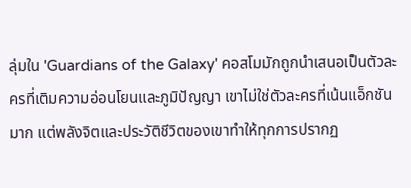ลุ่มใน 'Guardians of the Galaxy' คอสโมมักถูกนำเสนอเป็นตัวละครที่เติมความอ่อนโยนและภูมิปัญญา เขาไม่ใช่ตัวละครที่เน้นแอ็กชันมาก แต่พลังจิตและประวัติชีวิตของเขาทำให้ทุกการปรากฏ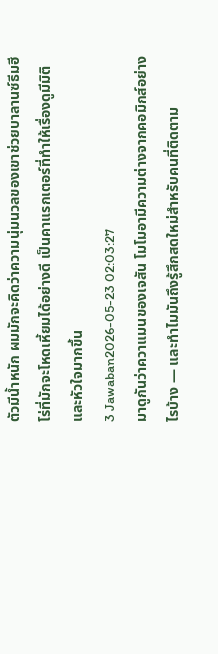ตัวมีน้ำหนัก ผมมักจะคิดว่าความนุ่มนวลของเขาช่วยบาลานซ์ธีมฮีโร่ที่มักจะโหดเหี้ยมได้อย่างดี เป็นคาแรกเตอร์ที่ทำให้เรื่องดูมีมิติและหัวใจมากขึ้น
3 Jawaban2026-05-23 02:03:27
มาดูกันว่าควาแมนของเจสัน โมโมอามีความต่างจากคอมิกส์อย่างไรบ้าง — และทำไมมันถึงรู้สึกสดใหม่สำหรับคนที่ติดตาม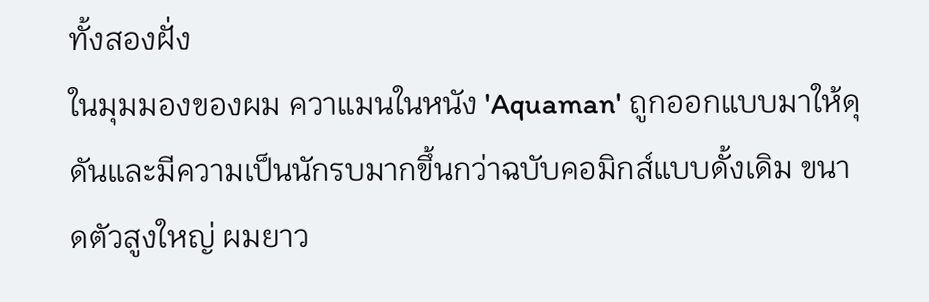ทั้งสองฝั่ง
ในมุมมองของผม ควาแมนในหนัง 'Aquaman' ถูกออกแบบมาให้ดุดันและมีความเป็นนักรบมากขึ้นกว่าฉบับคอมิกส์แบบดั้งเดิม ขนาดตัวสูงใหญ่ ผมยาว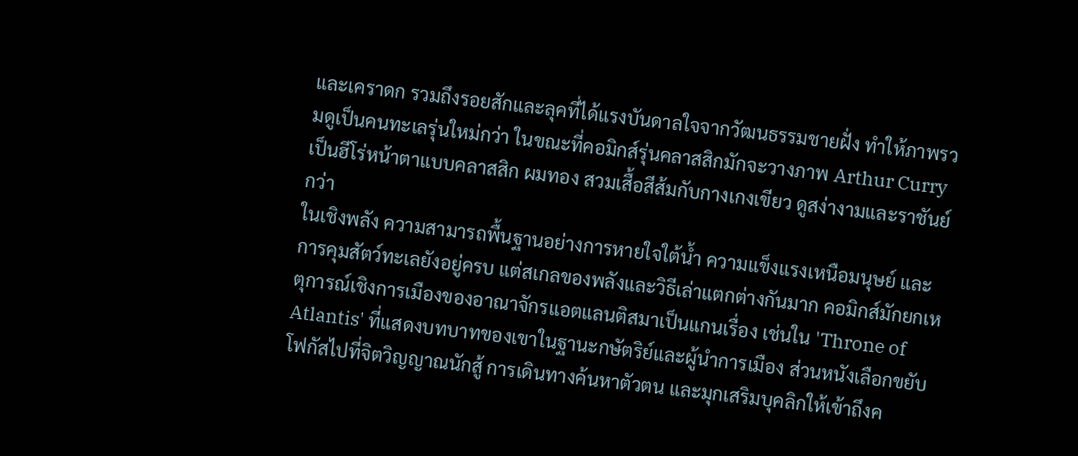และเคราดก รวมถึงรอยสักและลุคที่ได้แรงบันดาลใจจากวัฒนธรรมชายฝั่ง ทำให้ภาพรวมดูเป็นคนทะเลรุ่นใหม่กว่า ในขณะที่คอมิกส์รุ่นคลาสสิกมักจะวางภาพ Arthur Curry เป็นฮีโร่หน้าตาแบบคลาสสิก ผมทอง สวมเสื้อสีส้มกับกางเกงเขียว ดูสง่างามและราชันย์กว่า
ในเชิงพลัง ความสามารถพื้นฐานอย่างการหายใจใต้น้ำ ความแข็งแรงเหนือมนุษย์ และการคุมสัตว์ทะเลยังอยู่ครบ แต่สเกลของพลังและวิธีเล่าแตกต่างกันมาก คอมิกส์มักยกเหตุการณ์เชิงการเมืองของอาณาจักรแอตแลนติสมาเป็นแกนเรื่อง เช่นใน 'Throne of Atlantis' ที่แสดงบทบาทของเขาในฐานะกษัตริย์และผู้นำการเมือง ส่วนหนังเลือกขยับโฟกัสไปที่จิตวิญญาณนักสู้ การเดินทางค้นหาตัวตน และมุกเสริมบุคลิกให้เข้าถึงค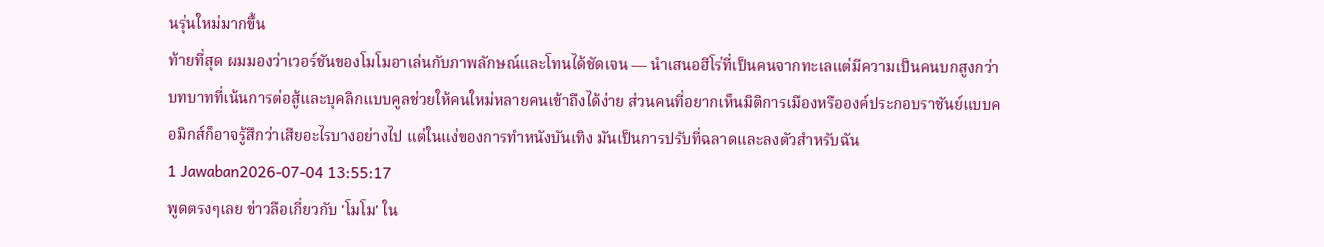นรุ่นใหม่มากขึ้น
ท้ายที่สุด ผมมองว่าเวอร์ชันของโมโมอาเล่นกับภาพลักษณ์และโทนได้ชัดเจน — นำเสนอฮีโร่ที่เป็นคนจากทะเลแต่มีความเป็นคนบกสูงกว่า บทบาทที่เน้นการต่อสู้และบุคลิกแบบคูลช่วยให้คนใหม่หลายคนเข้าถึงได้ง่าย ส่วนคนที่อยากเห็นมิติการเมืองหรือองค์ประกอบราชันย์แบบคอมิกส์ก็อาจรู้สึกว่าเสียอะไรบางอย่างไป แต่ในแง่ของการทำหนังบันเทิง มันเป็นการปรับที่ฉลาดและลงตัวสำหรับฉัน
1 Jawaban2026-07-04 13:55:17
พูดตรงๆเลย ข่าวลือเกี่ยวกับ 'โมโม' ใน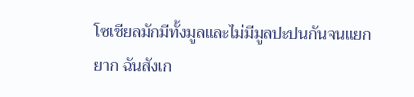โซเชียลมักมีทั้งมูลและไม่มีมูลปะปนกันจนแยกยาก ฉันสังเก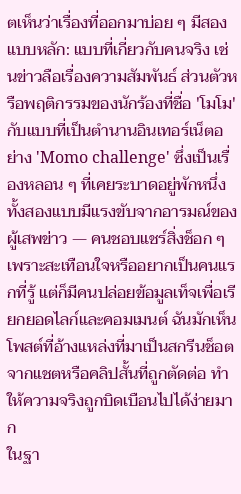ตเห็นว่าเรื่องที่ออกมาบ่อย ๆ มีสองแบบหลัก: แบบที่เกี่ยวกับคนจริง เช่นข่าวลือเรื่องความสัมพันธ์ ส่วนตัวหรือพฤติกรรมของนักร้องที่ชื่อ 'โมโม' กับแบบที่เป็นตำนานอินเทอร์เน็ตอย่าง 'Momo challenge' ซึ่งเป็นเรื่องหลอน ๆ ที่เคยระบาดอยู่พักหนึ่ง ทั้งสองแบบมีแรงขับจากอารมณ์ของผู้เสพข่าว — คนชอบแชร์สิ่งช็อก ๆ เพราะสะเทือนใจหรืออยากเป็นคนแรกที่รู้ แต่ก็มีคนปล่อยข้อมูลเท็จเพื่อเรียกยอดไลก์และคอมเมนต์ ฉันมักเห็นโพสต์ที่อ้างแหล่งที่มาเป็นสกรีนช็อตจากแชตหรือคลิปสั้นที่ถูกตัดต่อ ทำให้ความจริงถูกบิดเบือนไปได้ง่ายมาก
ในฐา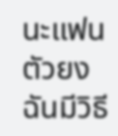นะแฟนตัวยง ฉันมีวิธี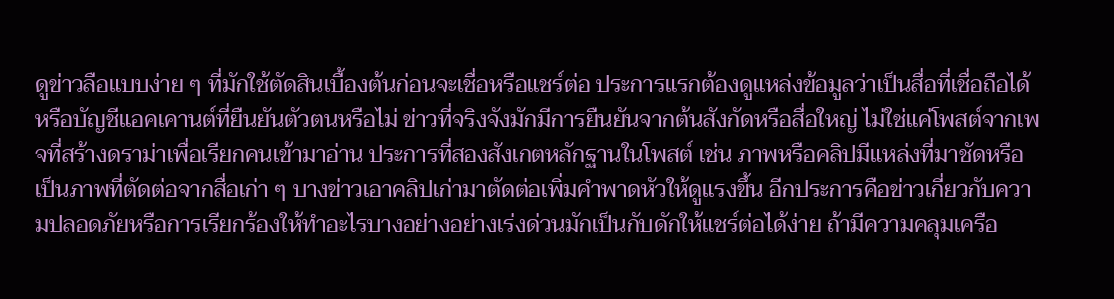ดูข่าวลือแบบง่าย ๆ ที่มักใช้ตัดสินเบื้องต้นก่อนจะเชื่อหรือแชร์ต่อ ประการแรกต้องดูแหล่งข้อมูลว่าเป็นสื่อที่เชื่อถือได้หรือบัญชีแอคเคานต์ที่ยืนยันตัวตนหรือไม่ ข่าวที่จริงจังมักมีการยืนยันจากต้นสังกัดหรือสื่อใหญ่ ไม่ใช่แค่โพสต์จากเพจที่สร้างดราม่าเพื่อเรียกคนเข้ามาอ่าน ประการที่สองสังเกตหลักฐานในโพสต์ เช่น ภาพหรือคลิปมีแหล่งที่มาชัดหรือเป็นภาพที่ตัดต่อจากสื่อเก่า ๆ บางข่าวเอาคลิปเก่ามาตัดต่อเพิ่มคำพาดหัวให้ดูแรงขึ้น อีกประการคือข่าวเกี่ยวกับความปลอดภัยหรือการเรียกร้องให้ทำอะไรบางอย่างอย่างเร่งด่วนมักเป็นกับดักให้แชร์ต่อได้ง่าย ถ้ามีความคลุมเครือ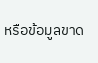หรือข้อมูลขาด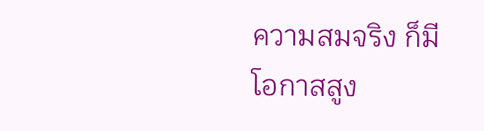ความสมจริง ก็มีโอกาสสูง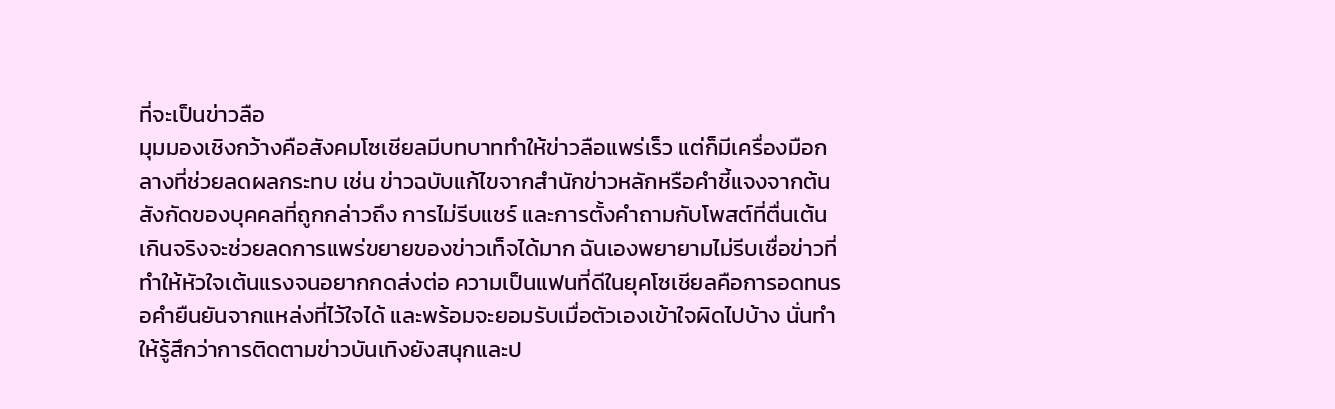ที่จะเป็นข่าวลือ
มุมมองเชิงกว้างคือสังคมโซเชียลมีบทบาททำให้ข่าวลือแพร่เร็ว แต่ก็มีเครื่องมือกลางที่ช่วยลดผลกระทบ เช่น ข่าวฉบับแก้ไขจากสำนักข่าวหลักหรือคำชี้แจงจากต้นสังกัดของบุคคลที่ถูกกล่าวถึง การไม่รีบแชร์ และการตั้งคำถามกับโพสต์ที่ตื่นเต้นเกินจริงจะช่วยลดการแพร่ขยายของข่าวเท็จได้มาก ฉันเองพยายามไม่รีบเชื่อข่าวที่ทำให้หัวใจเต้นแรงจนอยากกดส่งต่อ ความเป็นแฟนที่ดีในยุคโซเชียลคือการอดทนรอคำยืนยันจากแหล่งที่ไว้ใจได้ และพร้อมจะยอมรับเมื่อตัวเองเข้าใจผิดไปบ้าง นั่นทำให้รู้สึกว่าการติดตามข่าวบันเทิงยังสนุกและป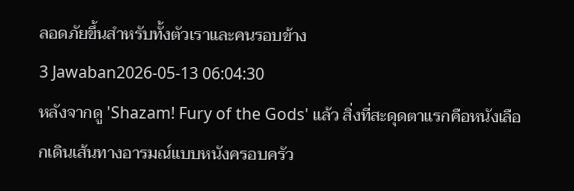ลอดภัยขึ้นสำหรับทั้งตัวเราและคนรอบข้าง
3 Jawaban2026-05-13 06:04:30
หลังจากดู 'Shazam! Fury of the Gods' แล้ว สิ่งที่สะดุดตาแรกคือหนังเลือกเดินเส้นทางอารมณ์แบบหนังครอบครัว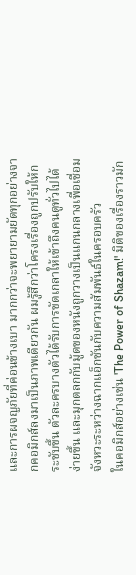และการผจญภัยที่ค่อนข้างเบา มากกว่าจะพยายามยัดทุกอย่างจากคอมิกส์ลงมาเป็นภาพเดียวกัน ผมรู้สึกว่าโครงเรื่องถูกปรับให้กระชับขึ้น ตัวละครบางตัวได้รับการขัดเกลาให้เข้าถึงคนดูทั่วไปได้ง่ายขึ้น และมุกตลกกับมู้ดของหนังถูกวางเป็นแกนกลางเพื่อเชื่อมจังหวะระหว่างฉากแอ็กชันกับความสัมพันธ์ในครอบครัว
ในคอมิกส์อย่างเช่น 'The Power of Shazam!' มิติของเรื่องราวมัก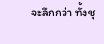จะลึกกว่า ทั้งชุ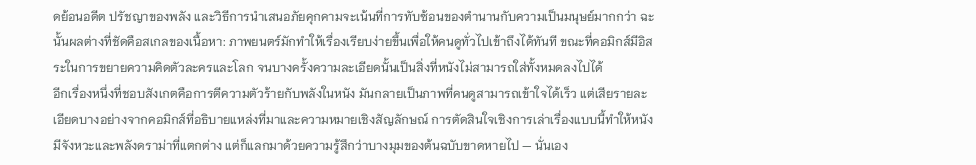ดย้อนอดีต ปรัชญาของพลัง และวิธีการนำเสนอภัยคุกคามจะเน้นที่การทับซ้อนของตำนานกับความเป็นมนุษย์มากกว่า ฉะนั้นผลต่างที่ชัดคือสเกลของเนื้อหา: ภาพยนตร์มักทำให้เรื่องเรียบง่ายขึ้นเพื่อให้คนดูทั่วไปเข้าถึงได้ทันที ขณะที่คอมิกส์มีอิสระในการขยายความคิดตัวละครและโลก จนบางครั้งความละเอียดนั้นเป็นสิ่งที่หนังไม่สามารถใส่ทั้งหมดลงไปได้
อีกเรื่องหนึ่งที่ชอบสังเกตคือการตีความตัวร้ายกับพลังในหนัง มันกลายเป็นภาพที่คนดูสามารถเข้าใจได้เร็ว แต่เสียรายละเอียดบางอย่างจากคอมิกส์ที่อธิบายแหล่งที่มาและความหมายเชิงสัญลักษณ์ การตัดสินใจเชิงการเล่าเรื่องแบบนี้ทำให้หนังมีจังหวะและพลังดราม่าที่แตกต่าง แต่ก็แลกมาด้วยความรู้สึกว่าบางมุมของต้นฉบับขาดหายไป — นั่นเอง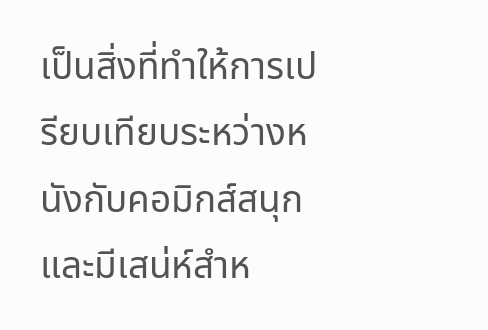เป็นสิ่งที่ทำให้การเปรียบเทียบระหว่างหนังกับคอมิกส์สนุกและมีเสน่ห์สำห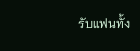รับแฟนทั้ง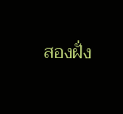สองฝั่ง